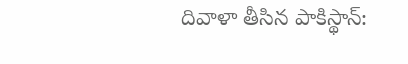దివాళా తీసిన పాకిస్థాన్: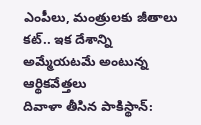ఎంపీలు, మంత్రులకు జీతాలు కట్.. ఇక దేశాన్ని అమ్మేయటమే అంటున్న ఆర్థికవేత్తలు
దివాళా తీసిన పాకిస్థాన్: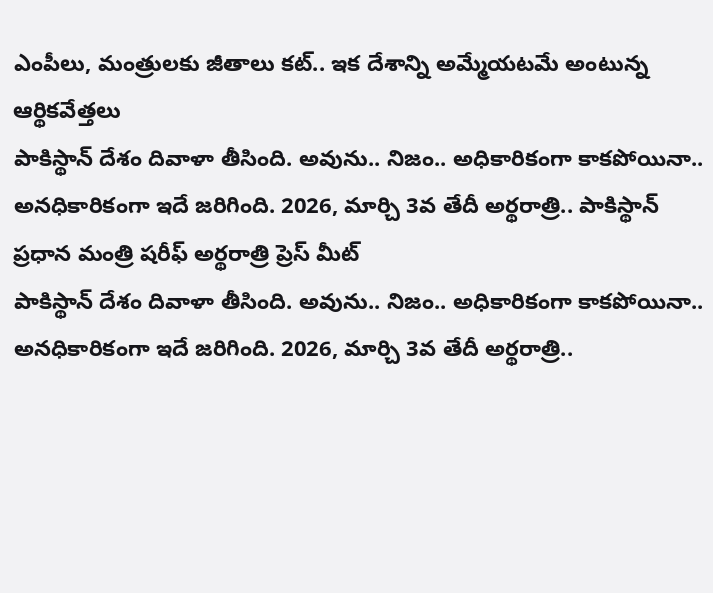ఎంపీలు, మంత్రులకు జీతాలు కట్.. ఇక దేశాన్ని అమ్మేయటమే అంటున్న ఆర్థికవేత్తలు
పాకిస్థాన్ దేశం దివాళా తీసింది. అవును.. నిజం.. అధికారికంగా కాకపోయినా.. అనధికారికంగా ఇదే జరిగింది. 2026, మార్చి 3వ తేదీ అర్థరాత్రి.. పాకిస్థాన్ ప్రధాన మంత్రి షరీఫ్ అర్థరాత్రి ప్రెస్ మీట్
పాకిస్థాన్ దేశం దివాళా తీసింది. అవును.. నిజం.. అధికారికంగా కాకపోయినా.. అనధికారికంగా ఇదే జరిగింది. 2026, మార్చి 3వ తేదీ అర్థరాత్రి..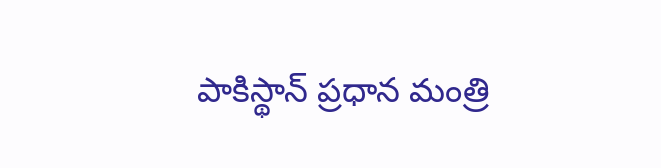పాకిస్థాన్ ప్రధాన మంత్రి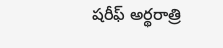షరీఫ్ అర్థరాత్రి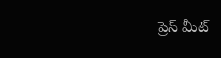ప్రెస్ మీట్